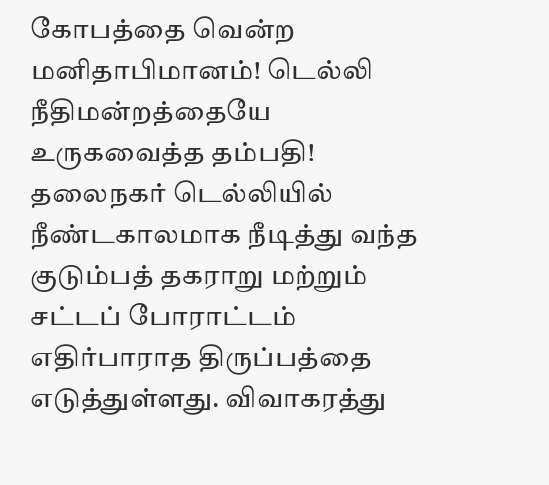கோபத்தை வென்ற மனிதாபிமானம்! டெல்லி நீதிமன்றத்தையே உருகவைத்த தம்பதி!
தலைநகர் டெல்லியில் நீண்டகாலமாக நீடித்து வந்த குடும்பத் தகராறு மற்றும் சட்டப் போராட்டம் எதிர்பாராத திருப்பத்தை எடுத்துள்ளது. விவாகரத்து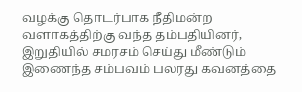வழக்கு தொடர்பாக நீதிமன்ற வளாகத்திற்கு வந்த தம்பதியினர், இறுதியில் சமரசம் செய்து மீண்டும் இணைந்த சம்பவம் பலரது கவனத்தை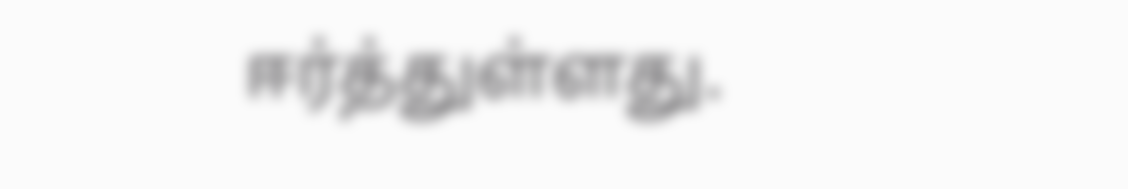ஈர்த்துள்ளது.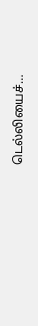டெல்லியைச்…